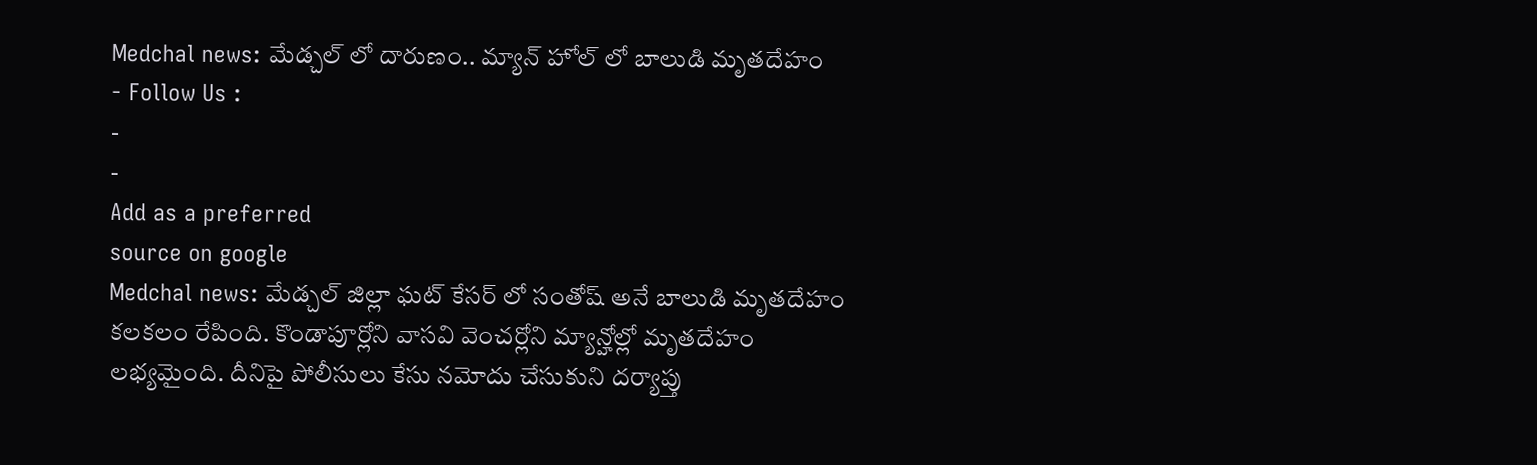Medchal news: మేడ్చల్ లో దారుణం.. మ్యాన్ హోల్ లో బాలుడి మృతదేహం
- Follow Us :
-
-
Add as a preferred
source on google
Medchal news: మేడ్చల్ జిల్లా ఘట్ కేసర్ లో సంతోష్ అనే బాలుడి మృతదేహం కలకలం రేపింది. కొండాపూర్లోని వాసవి వెంచర్లోని మ్యాన్హోల్లో మృతదేహం లభ్యమైంది. దీనిపై పోలీసులు కేసు నమోదు చేసుకుని దర్యాప్తు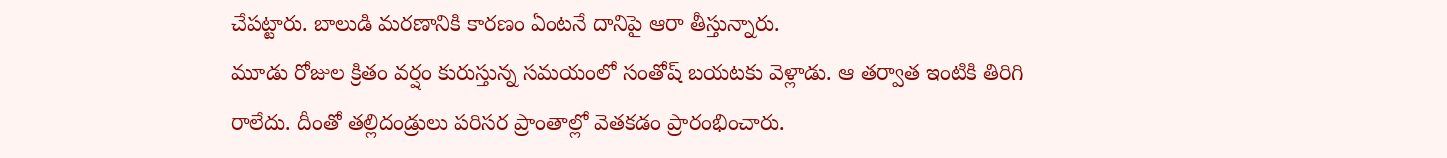చేపట్టారు. బాలుడి మరణానికి కారణం ఏంటనే దానిపై ఆరా తీస్తున్నారు.
మూడు రోజుల క్రితం వర్షం కురుస్తున్న సమయంలో సంతోష్ బయటకు వెళ్లాడు. ఆ తర్వాత ఇంటికి తిరిగి రాలేదు. దీంతో తల్లిదండ్రులు పరిసర ప్రాంతాల్లో వెతకడం ప్రారంభించారు.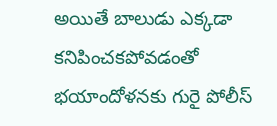అయితే బాలుడు ఎక్కడా కనిపించకపోవడంతో భయాందోళనకు గురై పోలీస్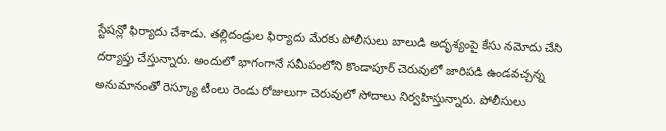స్టేషన్లో ఫిర్యాదు చేశాడు. తల్లిదండ్రుల ఫిర్యాదు మేరకు పోలీసులు బాలుడి అదృశ్యంపై కేసు నమోదు చేసి దర్యాప్తు చేస్తున్నారు. అందులో భాగంగానే సమీపంలోని కొండాపూర్ చెరువులో జారిపడి ఉండవచ్చన్న అనుమానంతో రెస్క్యూ టీంలు రెండు రోజులుగా చెరువులో సోదాలు నిర్వహిస్తున్నారు. పోలీసులు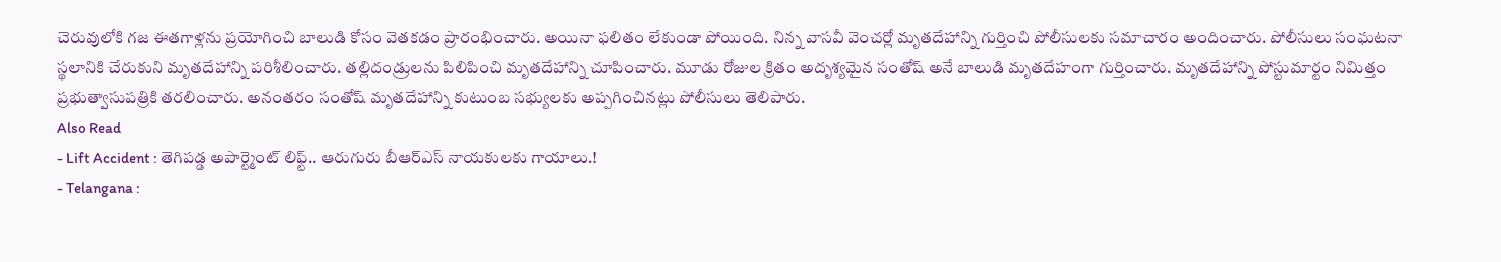చెరువులోకి గజ ఈతగాళ్లను ప్రయోగించి బాలుడి కోసం వెతకడం ప్రారంభించారు. అయినా ఫలితం లేకుండా పోయింది. నిన్న వాసవీ వెంచర్లో మృతదేహాన్ని గుర్తించి పోలీసులకు సమాచారం అందించారు. పోలీసులు సంఘటనా స్థలానికి చేరుకుని మృతదేహాన్ని పరిశీలించారు. తల్లిదండ్రులను పిలిపించి మృతదేహాన్ని చూపించారు. మూడు రోజుల క్రితం అదృశ్యమైన సంతోష్ అనే బాలుడి మృతదేహంగా గుర్తించారు. మృతదేహాన్ని పోస్టుమార్టం నిమిత్తం ప్రభుత్వాసుపత్రికి తరలించారు. అనంతరం సంతోష్ మృతదేహాన్ని కుటుంబ సభ్యులకు అప్పగించినట్లు పోలీసులు తెలిపారు.
Also Read
- Lift Accident : తెగిపడ్డ అపార్ట్మెంట్ లిఫ్ట్.. ఆరుగురు బీఆర్ఎస్ నాయకులకు గాయాలు.!
- Telangana :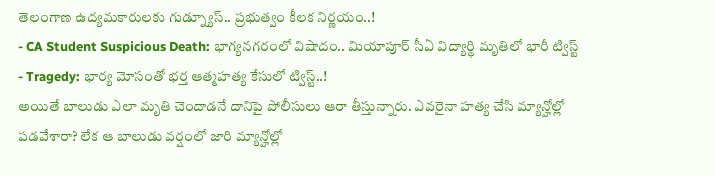తెలంగాణ ఉద్యమకారులకు గుడ్న్యూస్.. ప్రభుత్వం కీలక నిర్ణయం..!
- CA Student Suspicious Death: భాగ్యనగరంలో విషాదం.. మియాపూర్ సీఏ విద్యార్థి మృతిలో భారీ ట్విస్ట్
- Tragedy: భార్య మోసంతో భర్త ఆత్మహత్య కేసులో ట్విస్ట్..!
అయితే బాలుడు ఎలా మృతి చెందాడనే దానిపై పోలీసులు ఆరా తీస్తున్నారు. ఎవరైనా హత్య చేసి మ్యాన్హోల్లో పడవేశారా? లేక ఆ బాలుడు వర్షంలో జారి మ్యాన్హోల్లో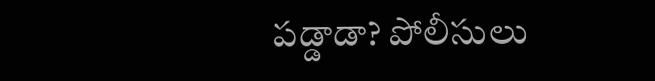పడ్డాడా? పోలీసులు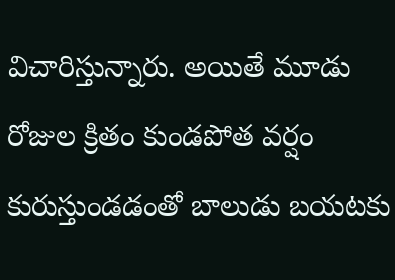విచారిస్తున్నారు. అయితే మూడు రోజుల క్రితం కుండపోత వర్షం కురుస్తుండడంతో బాలుడు బయటకు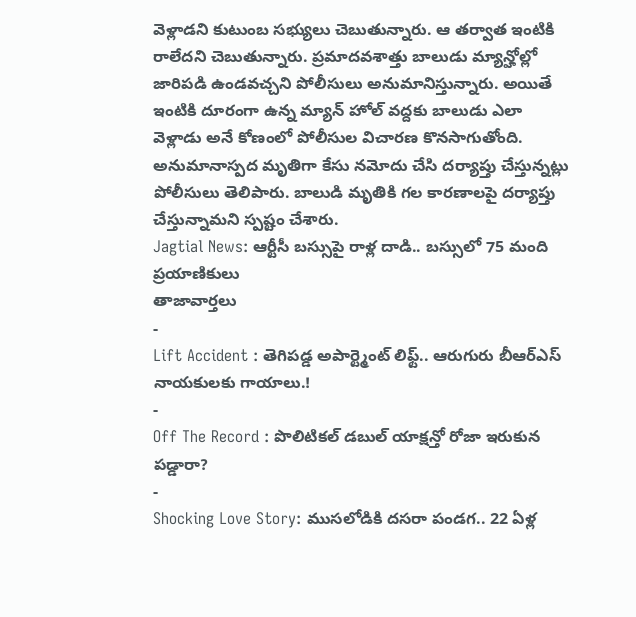వెళ్లాడని కుటుంబ సభ్యులు చెబుతున్నారు. ఆ తర్వాత ఇంటికి రాలేదని చెబుతున్నారు. ప్రమాదవశాత్తు బాలుడు మ్యాన్హోల్లో జారిపడి ఉండవచ్చని పోలీసులు అనుమానిస్తున్నారు. అయితే ఇంటికి దూరంగా ఉన్న మ్యాన్ హోల్ వద్దకు బాలుడు ఎలా వెళ్లాడు అనే కోణంలో పోలీసుల విచారణ కొనసాగుతోంది. అనుమానాస్పద మృతిగా కేసు నమోదు చేసి దర్యాప్తు చేస్తున్నట్లు పోలీసులు తెలిపారు. బాలుడి మృతికి గల కారణాలపై దర్యాప్తు చేస్తున్నామని స్పష్టం చేశారు.
Jagtial News: ఆర్టీసీ బస్సుపై రాళ్ల దాడి.. బస్సులో 75 మంది ప్రయాణికులు
తాజావార్తలు
-
Lift Accident : తెగిపడ్డ అపార్ట్మెంట్ లిఫ్ట్.. ఆరుగురు బీఆర్ఎస్ నాయకులకు గాయాలు.!
-
Off The Record : పొలిటికల్ డబుల్ యాక్షన్తో రోజా ఇరుకున పడ్డారా?
-
Shocking Love Story: ముసలోడికి దసరా పండగ.. 22 ఏళ్ల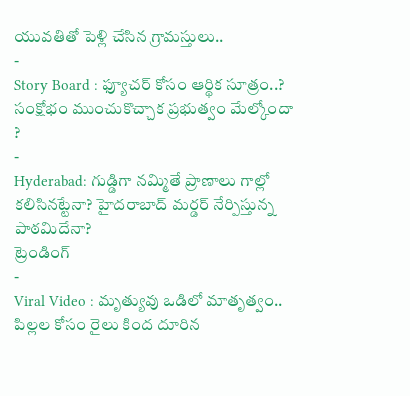యువతితో పెళ్లి చేసిన గ్రామస్తులు..
-
Story Board : ఫ్యూచర్ కోసం ఆర్థిక సూత్రం..? సంక్షోభం ముంచుకొచ్చాక ప్రభుత్వం మేల్కోందా ?
-
Hyderabad: గుడ్డిగా నమ్మితే ప్రాణాలు గాల్లో కలిసినట్టేనా? హైదరాబాద్ మర్డర్ నేర్పిస్తున్న పాఠమిదేనా?
ట్రెండింగ్
-
Viral Video : మృత్యువు ఒడిలో మాతృత్వం.. పిల్లల కోసం రైలు కింద దూరిన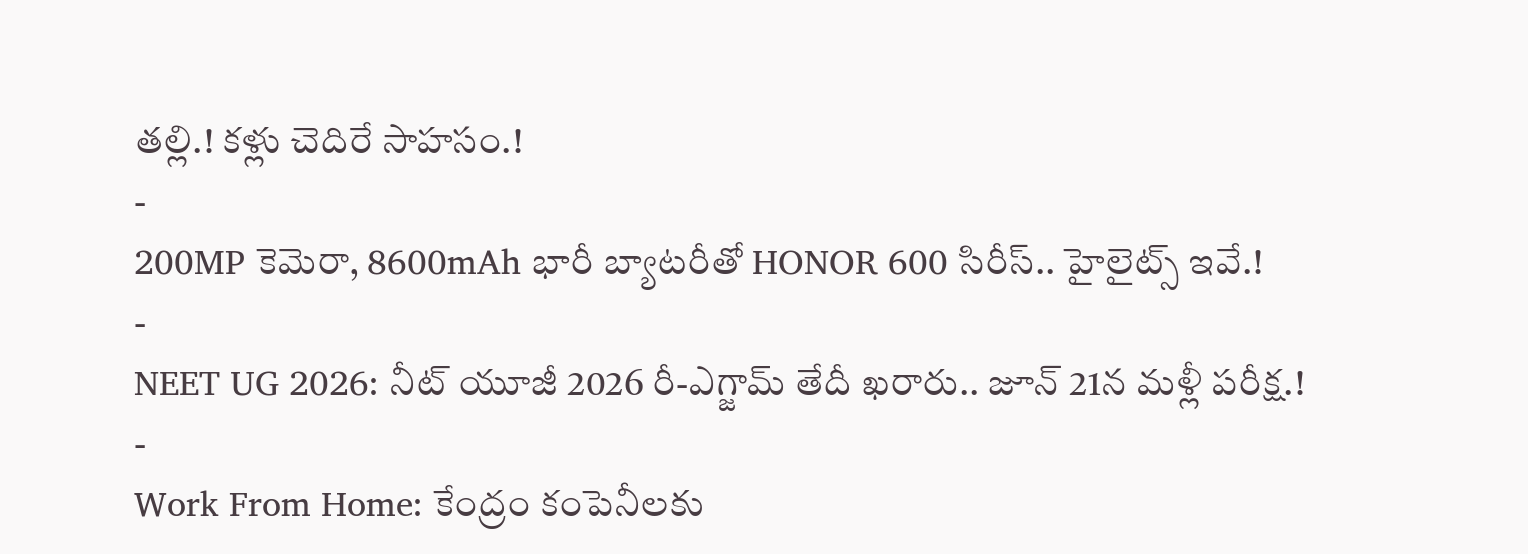తల్లి.! కళ్లు చెదిరే సాహసం.!
-
200MP కెమెరా, 8600mAh భారీ బ్యాటరీతో HONOR 600 సిరీస్.. హైలైట్స్ ఇవే.!
-
NEET UG 2026: నీట్ యూజీ 2026 రీ-ఎగ్జామ్ తేదీ ఖరారు.. జూన్ 21న మళ్లీ పరీక్ష.!
-
Work From Home: కేంద్రం కంపెనీలకు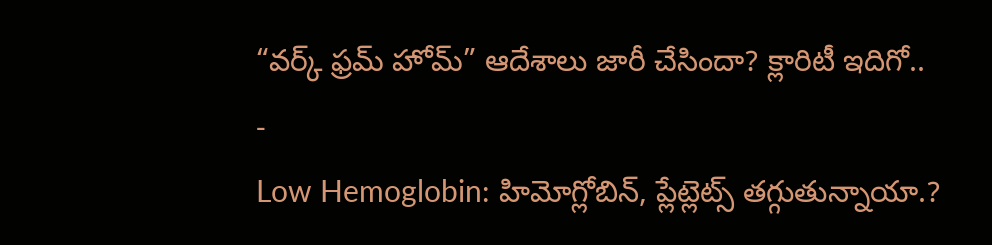“వర్క్ ఫ్రమ్ హోమ్” ఆదేశాలు జారీ చేసిందా? క్లారిటీ ఇదిగో..
-
Low Hemoglobin: హిమోగ్లోబిన్, ప్లేట్లెట్స్ తగ్గుతున్నాయా.?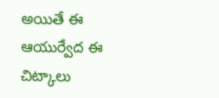అయితే ఈ ఆయుర్వేద ఈ చిట్కాలు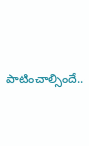పాటించాల్సిందే..